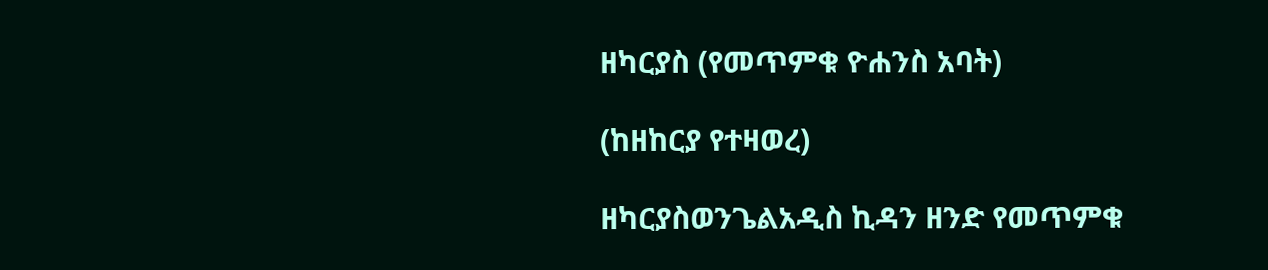ዘካርያስ (የመጥምቁ ዮሐንስ አባት)

(ከዘከርያ የተዛወረ)

ዘካርያስወንጌልአዲስ ኪዳን ዘንድ የመጥምቁ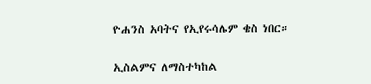ዮሐንስ አባትና የኢየሩሳሌም ቄስ ነበር።

ኢስልምና ለማስተካከል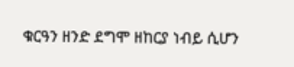ቁርዓን ዘንድ ደግሞ ዘከርያ ነብይ ሲሆን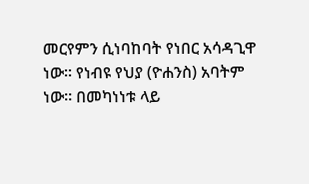መርየምን ሲነባከባት የነበር አሳዳጊዋ ነው። የነብዩ የህያ (ዮሐንስ) አባትም ነው። በመካነነቱ ላይ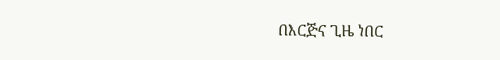በእርጅና ጊዜ ነበር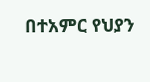በተአምር የህያን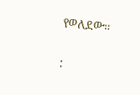የወለደው።

: